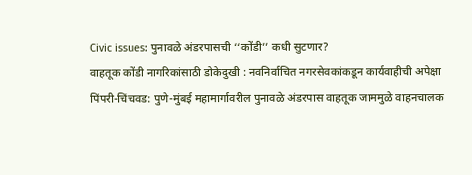Civic issues: पुनावळे अंडरपासची ‘‘कोंडी’’ कधी सुटणार?
वाहतूक कोंडी नागरिकांसाठी डोकेदुखी : नवनिर्वाचित नगरसेवकांकडून कार्यवाहीची अपेक्षा
पिंपरी-चिंचवड: पुणे-मुंबई महामार्गावरील पुनावळे अंडरपास वाहतूक जाममुळे वाहनचालक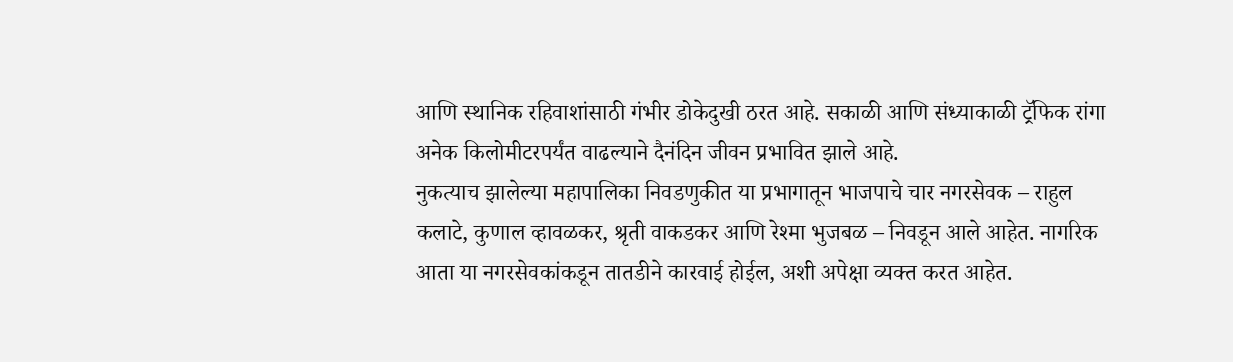आणि स्थानिक रहिवाशांसाठी गंभीर डोकेदुखी ठरत आहे. सकाळी आणि संध्याकाळी ट्रॅफिक रांगा अनेक किलोमीटरपर्यंत वाढल्याने दैनंदिन जीवन प्रभावित झाले आहे.
नुकत्याच झालेल्या महापालिका निवडणुकीत या प्रभागातून भाजपाचे चार नगरसेवक – राहुल कलाटे, कुणाल व्हावळकर, श्रृती वाकडकर आणि रेश्मा भुजबळ – निवडून आले आहेत. नागरिक आता या नगरसेवकांकडून तातडीने कारवाई होईल, अशी अपेक्षा व्यक्त करत आहेत.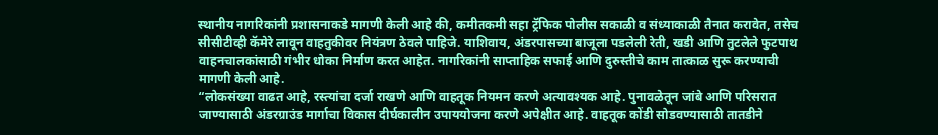स्थानीय नागरिकांनी प्रशासनाकडे मागणी केली आहे की, कमीतकमी सहा ट्रॅफिक पोलीस सकाळी व संध्याकाळी तैनात करावेत, तसेच सीसीटीव्ही कॅमेरे लावून वाहतुकीवर नियंत्रण ठेवले पाहिजे. याशिवाय, अंडरपासच्या बाजूला पडलेली रेती, खडी आणि तुटलेले फुटपाथ वाहनचालकांसाठी गंभीर धोका निर्माण करत आहेत. नागरिकांनी साप्ताहिक सफाई आणि दुरुस्तीचे काम तात्काळ सुरू करण्याची मागणी केली आहे.
“लोकसंख्या वाढत आहे, रस्त्यांचा दर्जा राखणे आणि वाहतूक नियमन करणे अत्यावश्यक आहे. पुनावळेतून जांबे आणि परिसरात जाण्यासाठी अंडरग्राउंड मार्गाचा विकास दीर्घकालीन उपाययोजना करणे अपेक्षीत आहे. वाहतूक कोंडी सोडवण्यासाठी तातडीने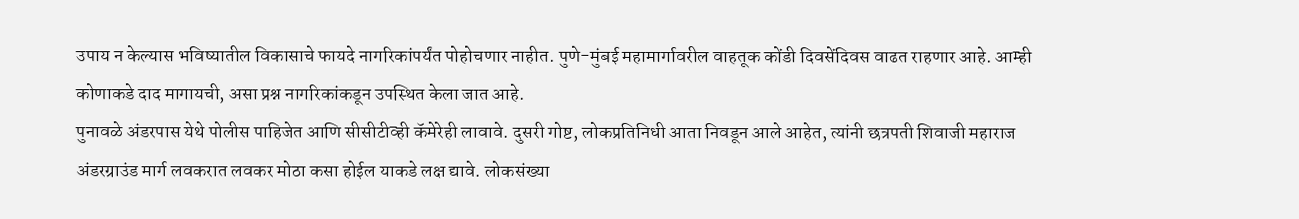उपाय न केल्यास भविष्यातील विकासाचे फायदे नागरिकांपर्यंत पोहोचणार नाहीत. पुणे-मुंबई महामार्गावरील वाहतूक कोंडी दिवसेंदिवस वाढत राहणार आहे. आम्ही कोणाकडे दाद मागायची, असा प्रश्न नागरिकांकडून उपस्थित केला जात आहे.
पुनावळे अंडरपास येथे पोलीस पाहिजेत आणि सीसीटीव्ही कॅमेरेही लावावे. दुसरी गोष्ट, लोकप्रतिनिधी आता निवडून आले आहेत, त्यांनी छत्रपती शिवाजी महाराज अंडरग्राउंड मार्ग लवकरात लवकर मोठा कसा होईल याकडे लक्ष द्यावे. लोकसंख्या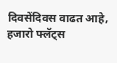दिवसेंदिवस वाढत आहे, हजारो फ्लॅट्स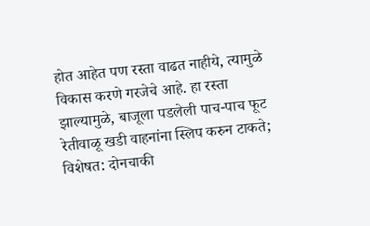होत आहेत पण रस्ता वाढत नाहीये, त्यामुळे विकास करणे गरजेचे आहे. हा रस्ता झाल्यामुळे, बाजूला पडलेली पाच-पाच फूट रेतीवाळू खडी वाहनांना स्लिप करुन टाकते; विशेषत: दोनचाकी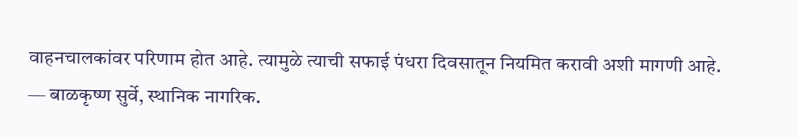वाहनचालकांवर परिणाम होत आहे. त्यामुळे त्याची सफाई पंधरा दिवसातून नियमित करावी अशी मागणी आहे.
— बाळकृष्ण सुर्वे, स्थानिक नागरिक.